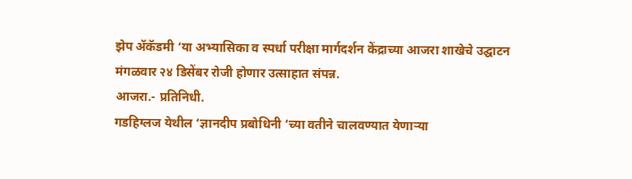झेप ॲकॅडमी ‘या अभ्यासिका व स्पर्धा परीक्षा मार्गदर्शन केंद्राच्या आजरा शाखेचे उद्घाटन मंगळवार २४ डिसेंबर रोजी होणार उत्साहात संपन्न.
आजरा.- प्रतिनिधी.
गडहिग्लज येथील ‘ज्ञानदीप प्रबोधिनी ‘च्या वतीने चालवण्यात येणाऱ्या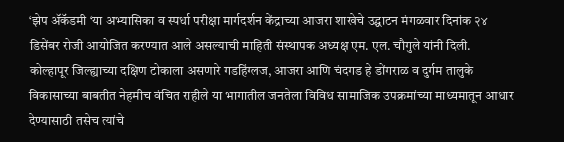‘झेप ॲकॅडमी ‘या अभ्यासिका व स्पर्धा परीक्षा मार्गदर्शन केंद्राच्या आजरा शाखेचे उद्घाटन मंगळवार दिनांक २४ डिसेंबर रोजी आयोजित करण्यात आले असल्याची माहिती संस्थापक अध्यक्ष एम. एल. चौगुले यांनी दिली.
कोल्हापूर जिल्ह्याच्या दक्षिण टोकाला असणारे गडहिंग्लज, आजरा आणि चंदगड हे डोंगराळ व दुर्गम तालुके विकासाच्या बाबतीत नेहमीच वंचित राहीले या भागातील जनतेला विविध सामाजिक उपक्रमांच्या माध्यमातून आधार देण्यासाठी तसेच त्यांचे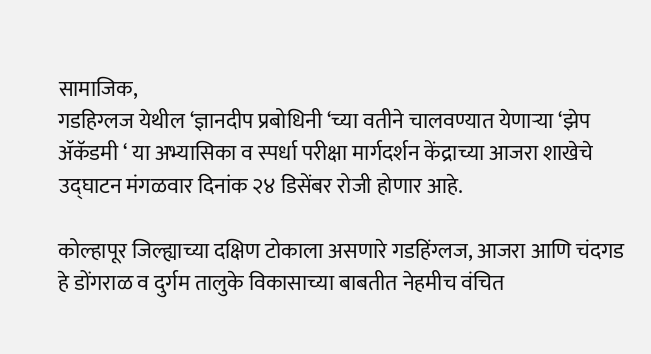सामाजिक,
गडहिग्लज येथील ‘ज्ञानदीप प्रबोधिनी ‘च्या वतीने चालवण्यात येणाऱ्या ‘झेप ॲकॅडमी ‘ या अभ्यासिका व स्पर्धा परीक्षा मार्गदर्शन केंद्राच्या आजरा शाखेचे उद्घाटन मंगळवार दिनांक २४ डिसेंबर रोजी होणार आहे.

कोल्हापूर जिल्ह्याच्या दक्षिण टोकाला असणारे गडहिंग्लज, आजरा आणि चंदगड हे डोंगराळ व दुर्गम तालुके विकासाच्या बाबतीत नेहमीच वंचित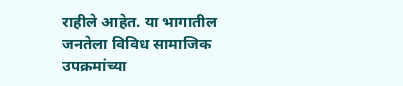राहीले आहेत. या भागातील जनतेला विविध सामाजिक उपक्रमांच्या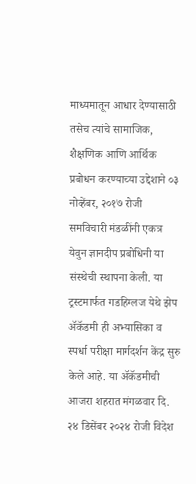माध्यमातून आधार देण्यासाठी तसेच त्यांचे सामाजिक, शैक्षणिक आणि आर्थिक प्रबोधन करण्याच्या उद्देशाने ०३ नोव्हेंबर, २०१७ रोजी समविचारी मंडळींनी एकत्र येवुन ज्ञानदीप प्रबोधिनी या संस्थेची स्थापना केली. या ट्रस्टमार्फत गडहिग्लज येथे झेप ॲकॅडमी ही अभ्यासिका व स्पर्धा परीक्षा मार्गदर्शन केंद्र सुरु केले आहे. या ॲकॅडमीची आजरा शहरात मंगळवार दि. २४ डिसेंबर २०२४ रोजी विदेश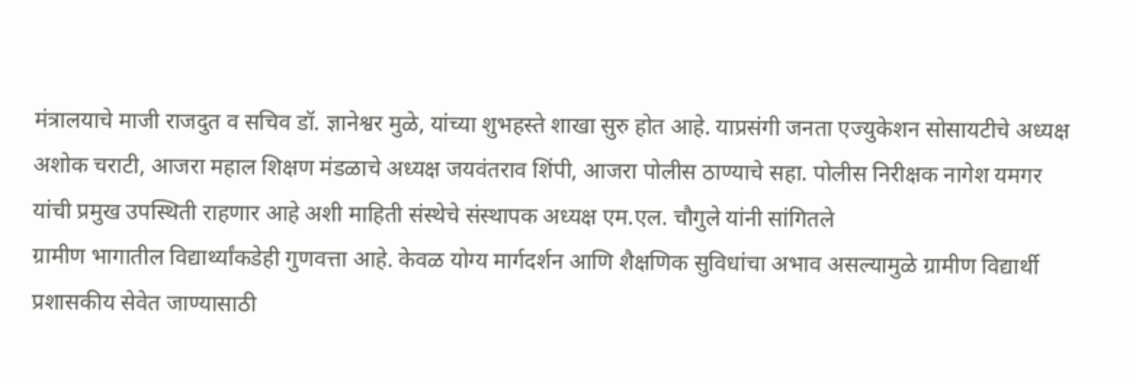मंत्रालयाचे माजी राजदुत व सचिव डॉ. ज्ञानेश्वर मुळे, यांच्या शुभहस्ते शाखा सुरु होत आहे. याप्रसंगी जनता एज्युकेशन सोसायटीचे अध्यक्ष अशोक चराटी, आजरा महाल शिक्षण मंडळाचे अध्यक्ष जयवंतराव शिंपी, आजरा पोलीस ठाण्याचे सहा. पोलीस निरीक्षक नागेश यमगर यांची प्रमुख उपस्थिती राहणार आहे अशी माहिती संस्थेचे संस्थापक अध्यक्ष एम.एल. चौगुले यांनी सांगितले
ग्रामीण भागातील विद्यार्थ्यांकडेही गुणवत्ता आहे. केवळ योग्य मार्गदर्शन आणि शैक्षणिक सुविधांचा अभाव असल्यामुळे ग्रामीण विद्यार्थी प्रशासकीय सेवेत जाण्यासाठी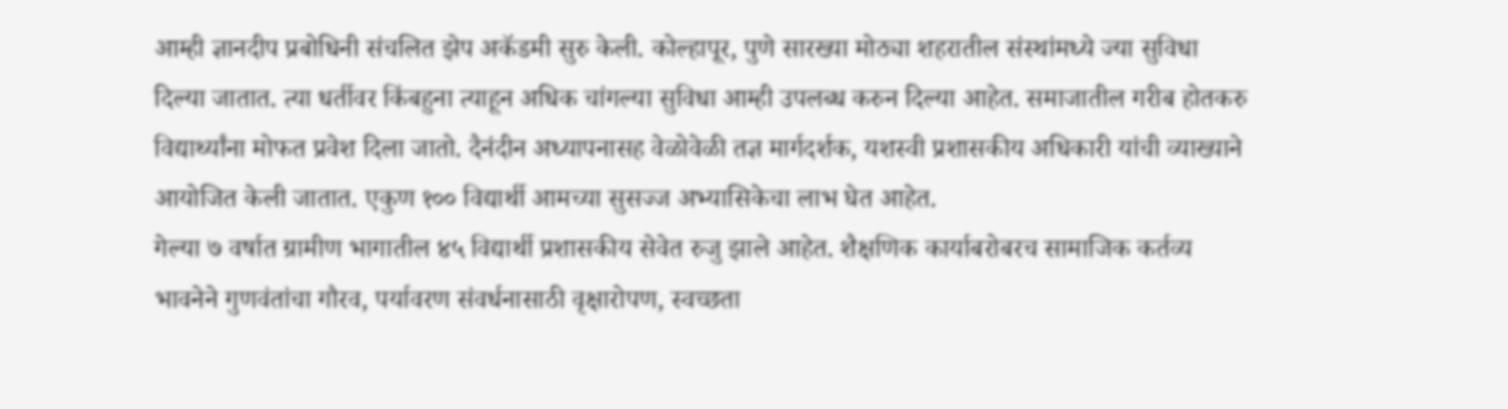आम्ही ज्ञानदीप प्रबोधिनी संचलित झेप अकॅडमी सुरु केली. कोल्हापूर, पुणे सारख्या मोठ्या शहरातील संस्थांमध्ये ज्या सुविधा दिल्या जातात. त्या धर्तीवर किंबहुना त्याहून अधिक चांगल्या सुविधा आम्ही उपलब्ध करुन दिल्या आहेत. समाजातील गरीब होतकरु विद्यार्थ्यांना मोफत प्रवेश दिला जातो. दैनंदीन अध्यापनासह वेळोवेळी तज्ञ मार्गदर्शक, यशस्वी प्रशासकीय अधिकारी यांची व्याख्याने आयोजित केली जातात. एकुण १०० विद्यार्थी आमच्या सुसज्ज अभ्यासिकेचा लाभ घेत आहेत.
गेल्या ७ वर्षात ग्रामीण भागातील ४५ विद्यार्थी प्रशासकीय सेवेत रुजु झाले आहेत. शैक्षणिक कार्याबरोबरच सामाजिक कर्तव्य भावनेने गुणवंतांचा गौरव, पर्यावरण संवर्धनासाठी वृक्षारोपण, स्वच्छता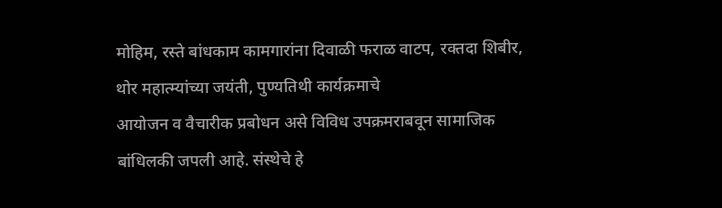मोहिम, रस्ते बांधकाम कामगारांना दिवाळी फराळ वाटप, रक्तदा शिबीर, थोर महात्म्यांच्या जयंती, पुण्यतिथी कार्यक्रमाचे
आयोजन व वैचारीक प्रबोधन असे विविध उपक्रमराबवून सामाजिक बांधिलकी जपली आहे. संस्थेचे हे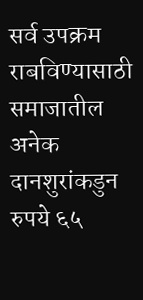सर्व उपक्रम राबविण्यासाठी समाजातील अनेक दानशुरांकडुन रुपये ६५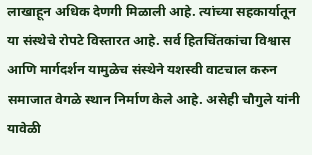लाखाहून अधिक देणगी मिळाली आहे. त्यांच्या सहकार्यातून या संस्थेचे रोपटे विस्तारत आहे. सर्व हितचिंतकांचा विश्वास आणि मार्गदर्शन यामुळेच संस्थेने यशस्वी वाटचाल करुन समाजात वेगळे स्थान निर्माण केले आहे. असेही चौगुले यांनी यावेळी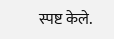स्पष्ट केले.